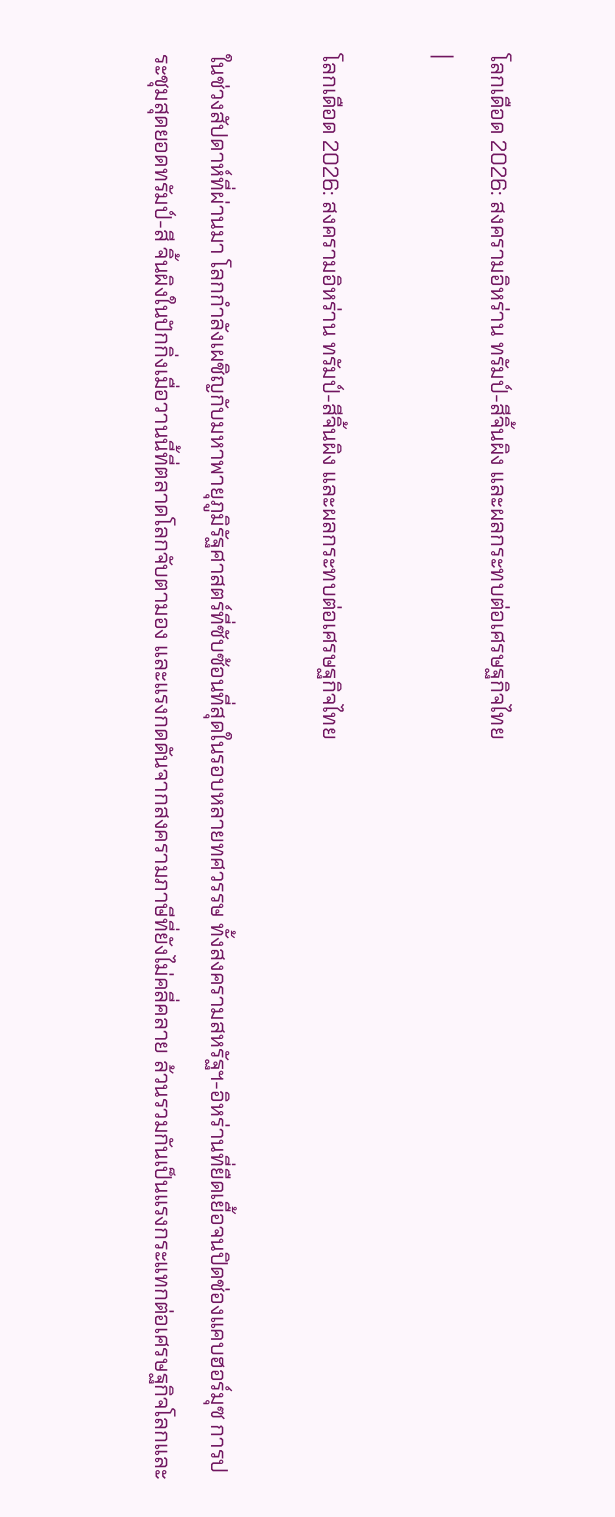โลกเดือด 2026: สงครามอิหร่าน ทรัมป์-สีจิ้นผิง และผลกระทบต่อเศรษฐกิจไทย
|

โลกเดือด 2026: สงครามอิหร่าน ทรัมป์-สีจิ้นผิง และผลกระทบต่อเศรษฐกิจไทย

ในช่วงสัปดาห์ที่ผ่านมา โลกกำลังเผชิญกับมหาพายุภูมิรัฐศาสตร์ที่ซับซ้อนที่สุดในรอบหลายทศวรรษ ทั้งสงครามสหรัฐฯ-อิหร่านที่ยืดเยื้อจนปิดช่องแคบฮอร์มุซ การประชุมสุดยอดทรัมป์-สี จิ้นผิงในปักกิ่งเมื่อวานนี้ที่ตลาดโลกจับตามอง และแรงกดดันจากสงครามภาษีที่ยังไม่คลี่คลาย ล้วนรวมกันเป็นแรงกระแทกต่อเศรษฐกิจโลกและ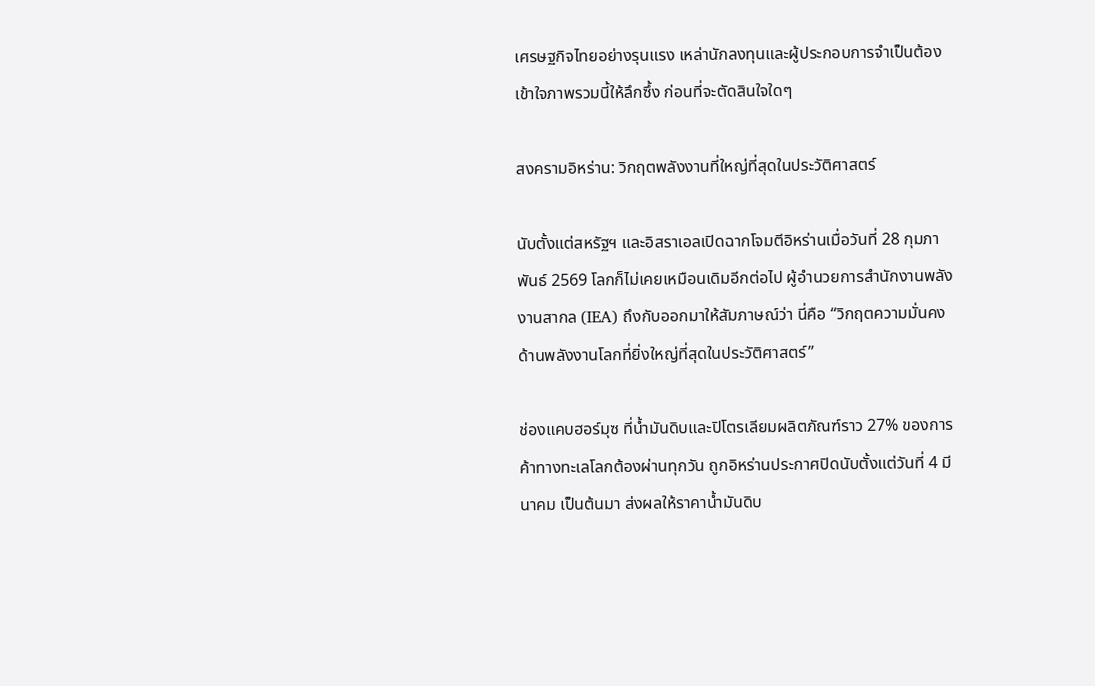เศรษฐกิจไทยอย่างรุนแรง เหล่านักลงทุนและผู้ประกอบการจำเป็นต้องเข้าใจภาพรวมนี้ให้ลึกซึ้ง ก่อนที่จะตัดสินใจใดๆ

สงครามอิหร่าน: วิกฤตพลังงานที่ใหญ่ที่สุดในประวัติศาสตร์

นับตั้งแต่สหรัฐฯ และอิสราเอลเปิดฉากโจมตีอิหร่านเมื่อวันที่ 28 กุมภาพันธ์ 2569 โลกก็ไม่เคยเหมือนเดิมอีกต่อไป ผู้อำนวยการสำนักงานพลังงานสากล (IEA) ถึงกับออกมาให้สัมภาษณ์ว่า นี่คือ “วิกฤตความมั่นคงด้านพลังงานโลกที่ยิ่งใหญ่ที่สุดในประวัติศาสตร์”

ช่องแคบฮอร์มุซ ที่น้ำมันดิบและปิโตรเลียมผลิตภัณฑ์ราว 27% ของการค้าทางทะเลโลกต้องผ่านทุกวัน ถูกอิหร่านประกาศปิดนับตั้งแต่วันที่ 4 มีนาคม เป็นต้นมา ส่งผลให้ราคาน้ำมันดิบ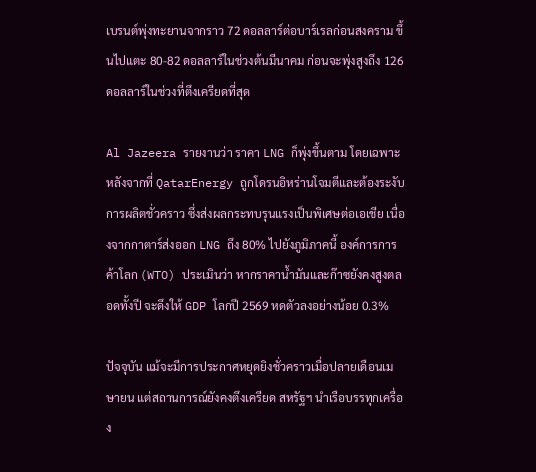เบรนต์พุ่งทะยานจากราว 72 ดอลลาร์ต่อบาร์เรลก่อนสงคราม ขึ้นไปแตะ 80-82 ดอลลาร์ในช่วงต้นมีนาคม ก่อนจะพุ่งสูงถึง 126 ดอลลาร์ในช่วงที่ตึงเครียดที่สุด

Al Jazeera รายงานว่า ราคา LNG ก็พุ่งขึ้นตาม โดยเฉพาะหลังจากที่ QatarEnergy ถูกโดรนอิหร่านโจมตีและต้องระงับการผลิตชั่วคราว ซึ่งส่งผลกระทบรุนแรงเป็นพิเศษต่อเอเชีย เนื่องจากกาตาร์ส่งออก LNG ถึง 80% ไปยังภูมิภาคนี้ องค์การการค้าโลก (WTO) ประเมินว่า หากราคาน้ำมันและก๊าซยังคงสูงตลอดทั้งปี จะดึงให้ GDP โลกปี 2569 หดตัวลงอย่างน้อย 0.3%

ปัจจุบัน แม้จะมีการประกาศหยุดยิงชั่วคราวเมื่อปลายเดือนเมษายน แต่สถานการณ์ยังคงตึงเครียด สหรัฐฯ นำเรือบรรทุกเครื่อง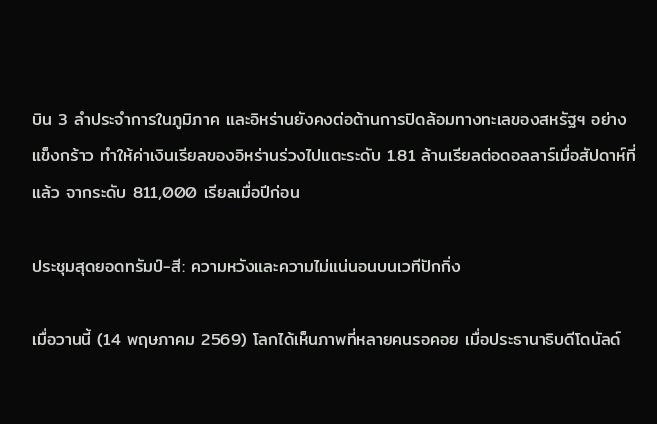บิน 3 ลำประจำการในภูมิภาค และอิหร่านยังคงต่อต้านการปิดล้อมทางทะเลของสหรัฐฯ อย่างแข็งกร้าว ทำให้ค่าเงินเรียลของอิหร่านร่วงไปแตะระดับ 1.81 ล้านเรียลต่อดอลลาร์เมื่อสัปดาห์ที่แล้ว จากระดับ 811,000 เรียลเมื่อปีก่อน

ประชุมสุดยอดทรัมป์-สี: ความหวังและความไม่แน่นอนบนเวทีปักกิ่ง

เมื่อวานนี้ (14 พฤษภาคม 2569) โลกได้เห็นภาพที่หลายคนรอคอย เมื่อประธานาธิบดีโดนัลด์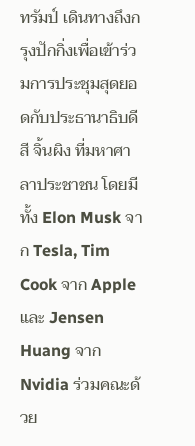ทรัมป์ เดินทางถึงกรุงปักกิ่งเพื่อเข้าร่วมการประชุมสุดยอดกับประธานาธิบดีสี จิ้นผิง ที่มหาศาลาประชาชน โดยมีทั้ง Elon Musk จาก Tesla, Tim Cook จาก Apple และ Jensen Huang จาก Nvidia ร่วมคณะด้วย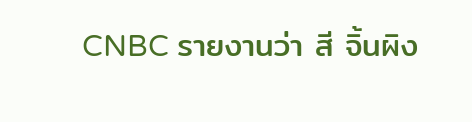CNBC รายงานว่า สี จิ้นผิง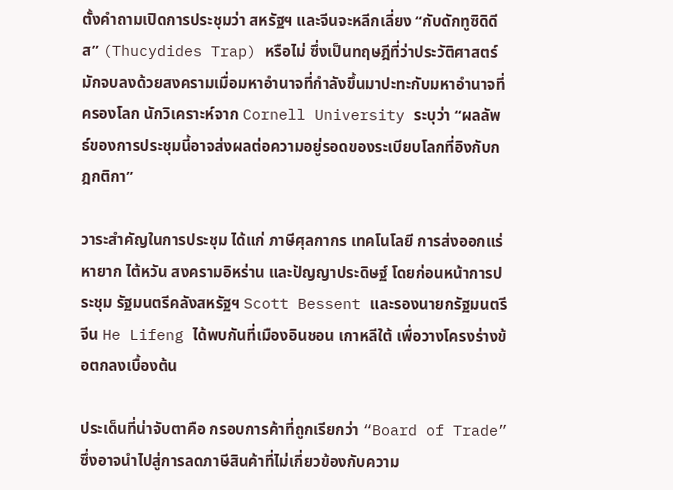ตั้งคำถามเปิดการประชุมว่า สหรัฐฯ และจีนจะหลีกเลี่ยง “กับดักทูซิดิดีส” (Thucydides Trap) หรือไม่ ซึ่งเป็นทฤษฎีที่ว่าประวัติศาสตร์มักจบลงด้วยสงครามเมื่อมหาอำนาจที่กำลังขึ้นมาปะทะกับมหาอำนาจที่ครองโลก นักวิเคราะห์จาก Cornell University ระบุว่า “ผลลัพธ์ของการประชุมนี้อาจส่งผลต่อความอยู่รอดของระเบียบโลกที่อิงกับกฎกติกา”

วาระสำคัญในการประชุม ได้แก่ ภาษีศุลกากร เทคโนโลยี การส่งออกแร่หายาก ไต้หวัน สงครามอิหร่าน และปัญญาประดิษฐ์ โดยก่อนหน้าการประชุม รัฐมนตรีคลังสหรัฐฯ Scott Bessent และรองนายกรัฐมนตรีจีน He Lifeng ได้พบกันที่เมืองอินชอน เกาหลีใต้ เพื่อวางโครงร่างข้อตกลงเบื้องต้น

ประเด็นที่น่าจับตาคือ กรอบการค้าที่ถูกเรียกว่า “Board of Trade” ซึ่งอาจนำไปสู่การลดภาษีสินค้าที่ไม่เกี่ยวข้องกับความ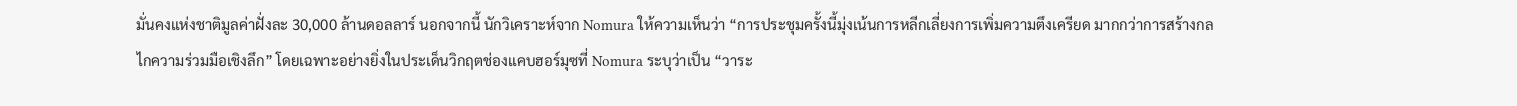มั่นคงแห่งชาติมูลค่าฝั่งละ 30,000 ล้านดอลลาร์ นอกจากนี้ นักวิเคราะห์จาก Nomura ให้ความเห็นว่า “การประชุมครั้งนี้มุ่งเน้นการหลีกเลี่ยงการเพิ่มความตึงเครียด มากกว่าการสร้างกลไกความร่วมมือเชิงลึก” โดยเฉพาะอย่างยิ่งในประเด็นวิกฤตช่องแคบฮอร์มุซที่ Nomura ระบุว่าเป็น “วาระ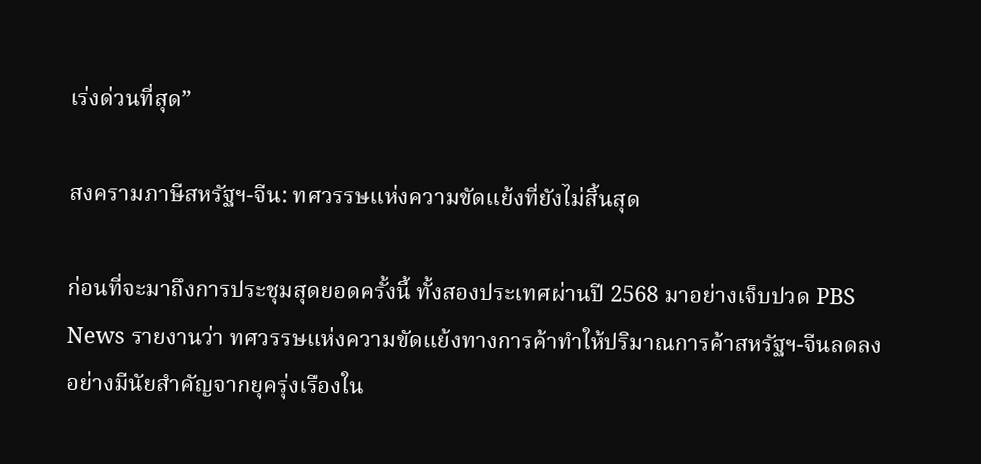เร่งด่วนที่สุด”

สงครามภาษีสหรัฐฯ-จีน: ทศวรรษแห่งความขัดแย้งที่ยังไม่สิ้นสุด

ก่อนที่จะมาถึงการประชุมสุดยอดครั้งนี้ ทั้งสองประเทศผ่านปี 2568 มาอย่างเจ็บปวด PBS News รายงานว่า ทศวรรษแห่งความขัดแย้งทางการค้าทำให้ปริมาณการค้าสหรัฐฯ-จีนลดลงอย่างมีนัยสำคัญจากยุครุ่งเรืองใน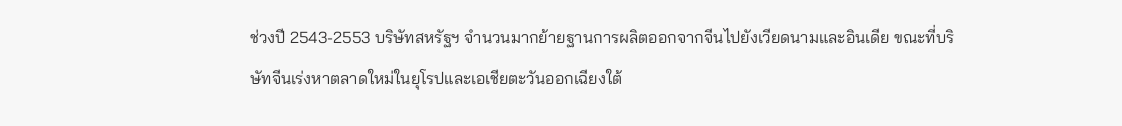ช่วงปี 2543-2553 บริษัทสหรัฐฯ จำนวนมากย้ายฐานการผลิตออกจากจีนไปยังเวียดนามและอินเดีย ขณะที่บริษัทจีนเร่งหาตลาดใหม่ในยุโรปและเอเชียตะวันออกเฉียงใต้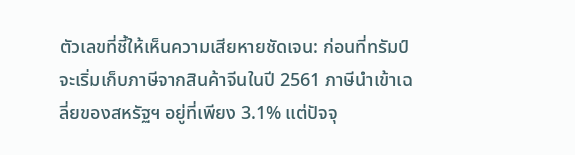ตัวเลขที่ชี้ให้เห็นความเสียหายชัดเจน: ก่อนที่ทรัมป์จะเริ่มเก็บภาษีจากสินค้าจีนในปี 2561 ภาษีนำเข้าเฉลี่ยของสหรัฐฯ อยู่ที่เพียง 3.1% แต่ปัจจุ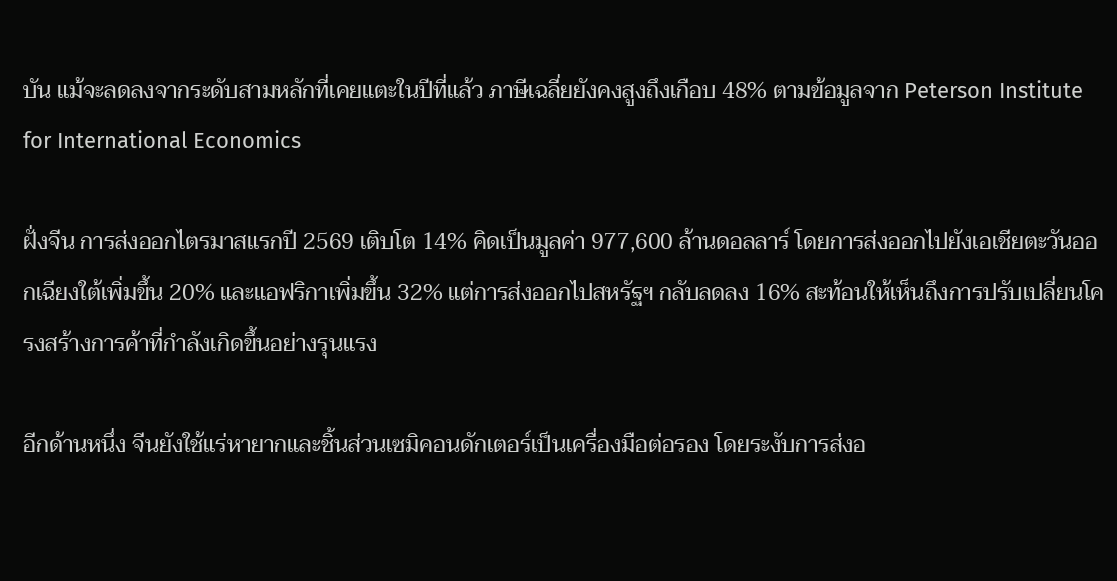บัน แม้จะลดลงจากระดับสามหลักที่เคยแตะในปีที่แล้ว ภาษีเฉลี่ยยังคงสูงถึงเกือบ 48% ตามข้อมูลจาก Peterson Institute for International Economics

ฝั่งจีน การส่งออกไตรมาสแรกปี 2569 เติบโต 14% คิดเป็นมูลค่า 977,600 ล้านดอลลาร์ โดยการส่งออกไปยังเอเชียตะวันออกเฉียงใต้เพิ่มขึ้น 20% และแอฟริกาเพิ่มขึ้น 32% แต่การส่งออกไปสหรัฐฯ กลับลดลง 16% สะท้อนให้เห็นถึงการปรับเปลี่ยนโครงสร้างการค้าที่กำลังเกิดขึ้นอย่างรุนแรง

อีกด้านหนึ่ง จีนยังใช้แร่หายากและชิ้นส่วนเซมิคอนดักเตอร์เป็นเครื่องมือต่อรอง โดยระงับการส่งอ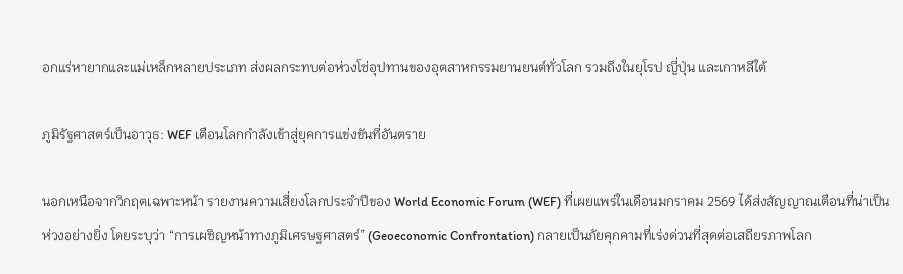อกแร่หายากและแม่เหล็กหลายประเภท ส่งผลกระทบต่อห่วงโซ่อุปทานของอุตสาหกรรมยานยนต์ทั่วโลก รวมถึงในยุโรป ญี่ปุ่น และเกาหลีใต้

ภูมิรัฐศาสตร์เป็นอาวุธ: WEF เตือนโลกกำลังเข้าสู่ยุคการแข่งขันที่อันตราย

นอกเหนือจากวิกฤตเฉพาะหน้า รายงานความเสี่ยงโลกประจำปีของ World Economic Forum (WEF) ที่เผยแพร่ในเดือนมกราคม 2569 ได้ส่งสัญญาณเตือนที่น่าเป็นห่วงอย่างยิ่ง โดยระบุว่า “การเผชิญหน้าทางภูมิเศรษฐศาสตร์” (Geoeconomic Confrontation) กลายเป็นภัยคุกคามที่เร่งด่วนที่สุดต่อเสถียรภาพโลก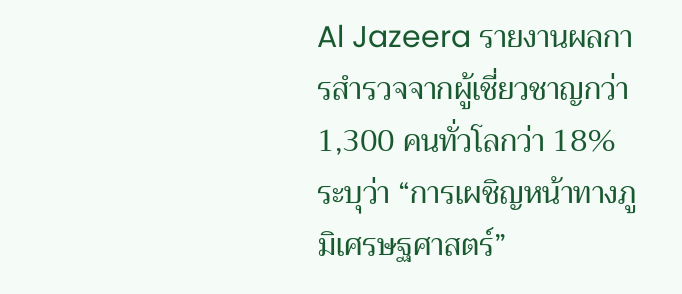Al Jazeera รายงานผลการสำรวจจากผู้เชี่ยวชาญกว่า 1,300 คนทั่วโลกว่า 18% ระบุว่า “การเผชิญหน้าทางภูมิเศรษฐศาสตร์”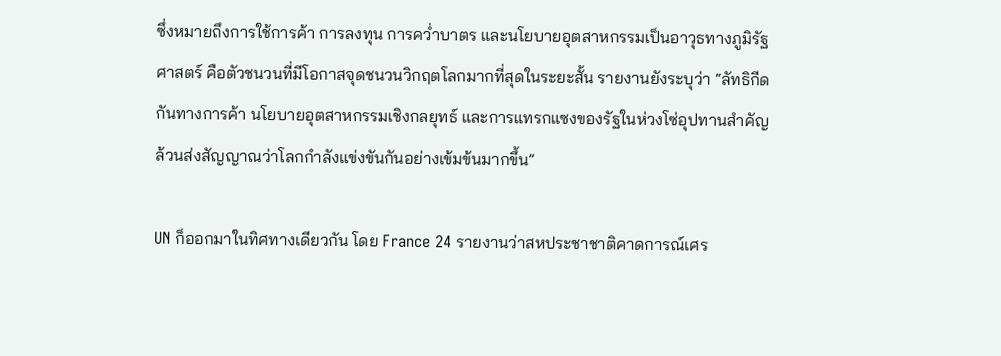ซึ่งหมายถึงการใช้การค้า การลงทุน การคว่ำบาตร และนโยบายอุตสาหกรรมเป็นอาวุธทางภูมิรัฐศาสตร์ คือตัวชนวนที่มีโอกาสจุดชนวนวิกฤตโลกมากที่สุดในระยะสั้น รายงานยังระบุว่า “ลัทธิกีดกันทางการค้า นโยบายอุตสาหกรรมเชิงกลยุทธ์ และการแทรกแซงของรัฐในห่วงโซ่อุปทานสำคัญ ล้วนส่งสัญญาณว่าโลกกำลังแข่งขันกันอย่างเข้มข้นมากขึ้น”

UN ก็ออกมาในทิศทางเดียวกัน โดย France 24 รายงานว่าสหประชาชาติคาดการณ์เศร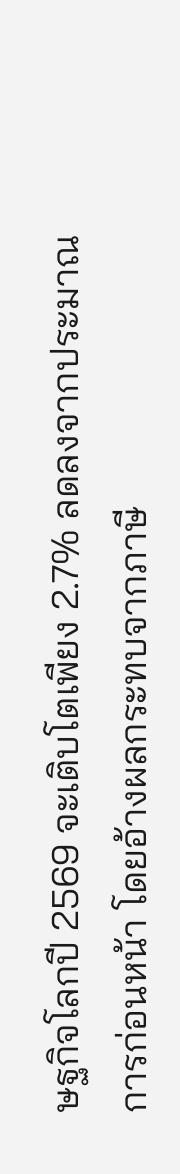ษฐกิจโลกปี 2569 จะเติบโตเพียง 2.7% ลดลงจากประมาณการก่อนหน้า โดยอ้างผลกระทบจากภาษี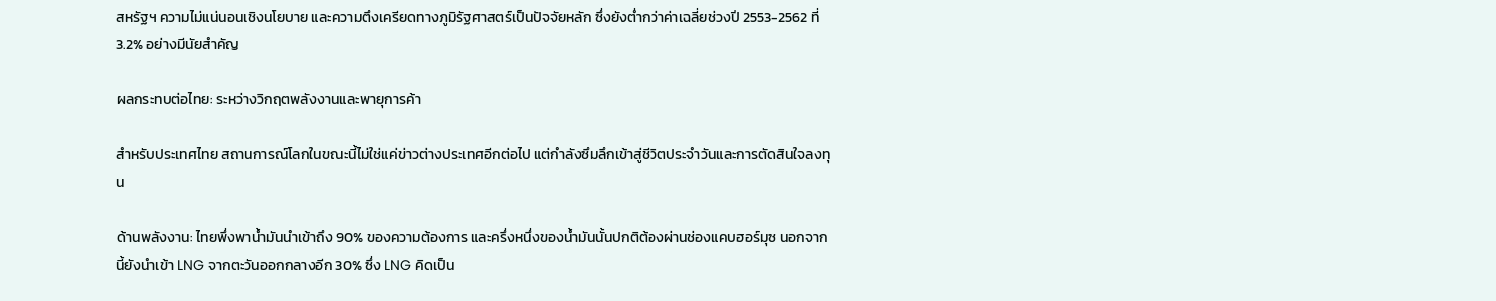สหรัฐฯ ความไม่แน่นอนเชิงนโยบาย และความตึงเครียดทางภูมิรัฐศาสตร์เป็นปัจจัยหลัก ซึ่งยังต่ำกว่าค่าเฉลี่ยช่วงปี 2553-2562 ที่ 3.2% อย่างมีนัยสำคัญ

ผลกระทบต่อไทย: ระหว่างวิกฤตพลังงานและพายุการค้า

สำหรับประเทศไทย สถานการณ์โลกในขณะนี้ไม่ใช่แค่ข่าวต่างประเทศอีกต่อไป แต่กำลังซึมลึกเข้าสู่ชีวิตประจำวันและการตัดสินใจลงทุน

ด้านพลังงาน: ไทยพึ่งพาน้ำมันนำเข้าถึง 90% ของความต้องการ และครึ่งหนึ่งของน้ำมันนั้นปกติต้องผ่านช่องแคบฮอร์มุซ นอกจากนี้ยังนำเข้า LNG จากตะวันออกกลางอีก 30% ซึ่ง LNG คิดเป็น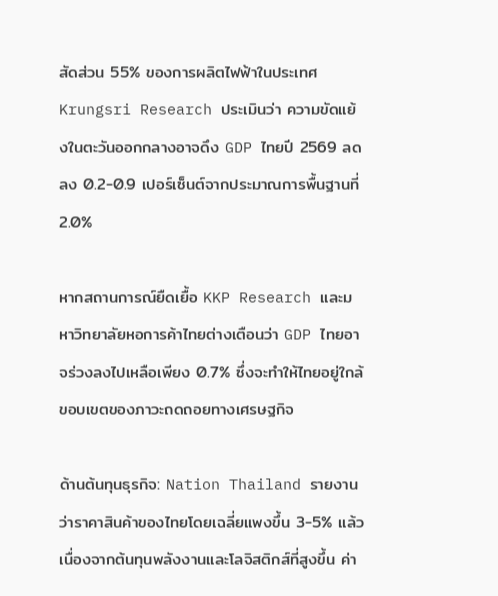สัดส่วน 55% ของการผลิตไฟฟ้าในประเทศ Krungsri Research ประเมินว่า ความขัดแย้งในตะวันออกกลางอาจดึง GDP ไทยปี 2569 ลดลง 0.2-0.9 เปอร์เซ็นต์จากประมาณการพื้นฐานที่ 2.0%

หากสถานการณ์ยืดเยื้อ KKP Research และมหาวิทยาลัยหอการค้าไทยต่างเตือนว่า GDP ไทยอาจร่วงลงไปเหลือเพียง 0.7% ซึ่งจะทำให้ไทยอยู่ใกล้ขอบเขตของภาวะถดถอยทางเศรษฐกิจ

ด้านต้นทุนธุรกิจ: Nation Thailand รายงานว่าราคาสินค้าของไทยโดยเฉลี่ยแพงขึ้น 3-5% แล้ว เนื่องจากต้นทุนพลังงานและโลจิสติกส์ที่สูงขึ้น ค่า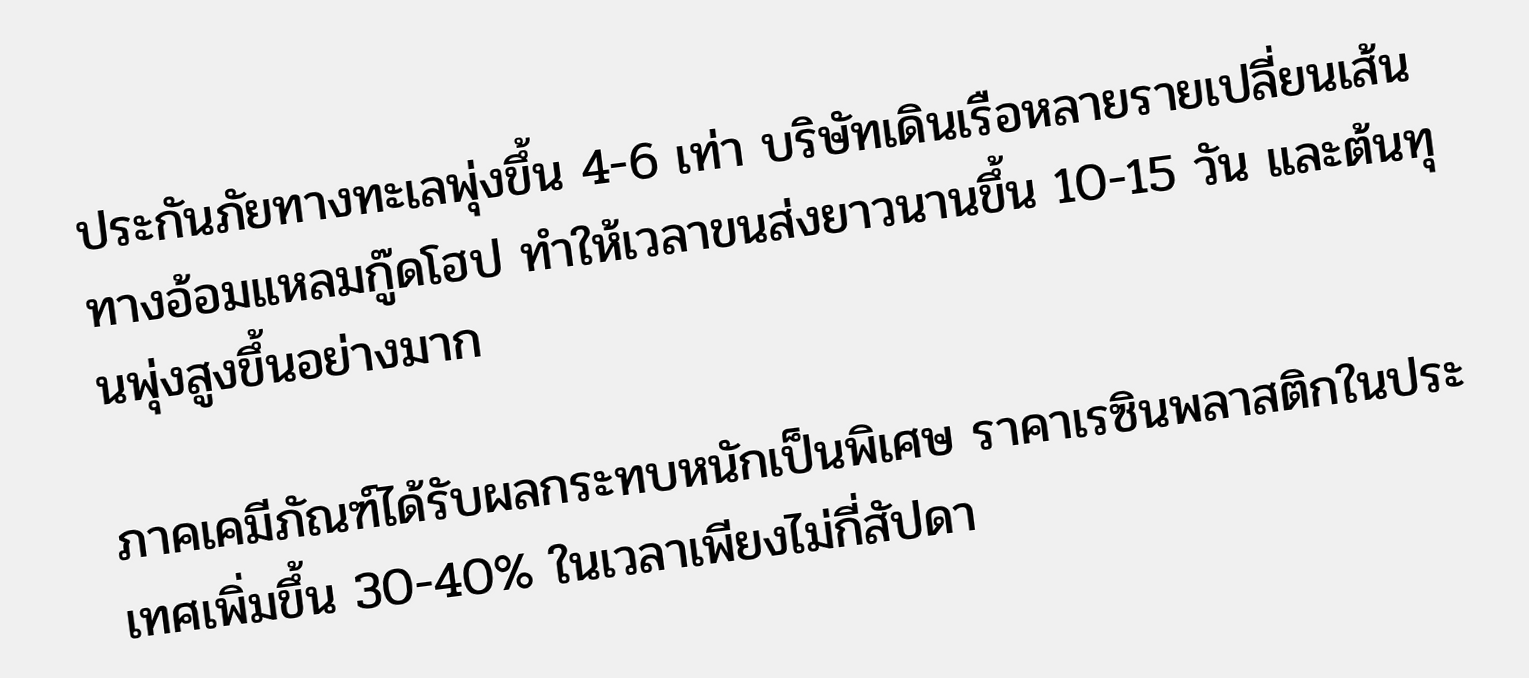ประกันภัยทางทะเลพุ่งขึ้น 4-6 เท่า บริษัทเดินเรือหลายรายเปลี่ยนเส้นทางอ้อมแหลมกู๊ดโฮป ทำให้เวลาขนส่งยาวนานขึ้น 10-15 วัน และต้นทุนพุ่งสูงขึ้นอย่างมาก

ภาคเคมีภัณฑ์ได้รับผลกระทบหนักเป็นพิเศษ ราคาเรซินพลาสติกในประเทศเพิ่มขึ้น 30-40% ในเวลาเพียงไม่กี่สัปดา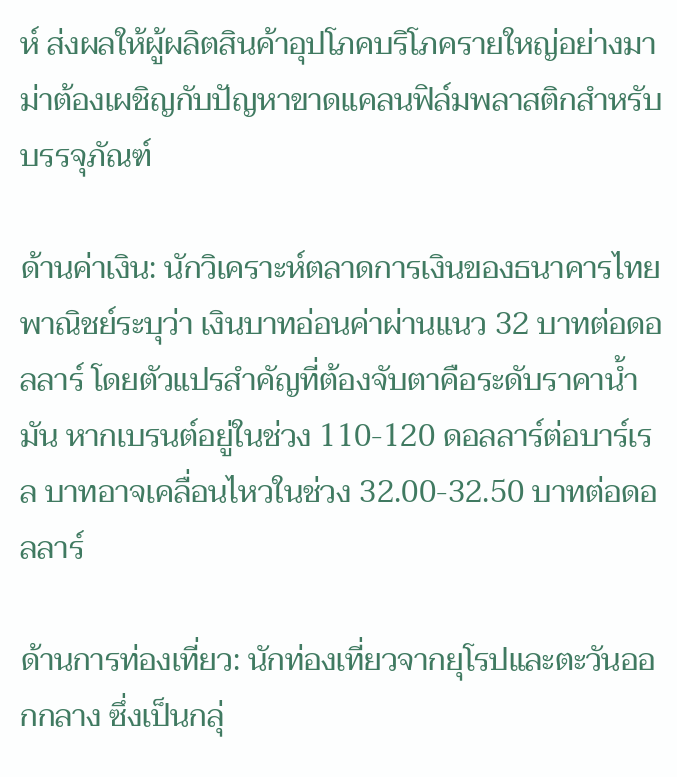ห์ ส่งผลให้ผู้ผลิตสินค้าอุปโภคบริโภครายใหญ่อย่างมาม่าต้องเผชิญกับปัญหาขาดแคลนฟิล์มพลาสติกสำหรับบรรจุภัณฑ์

ด้านค่าเงิน: นักวิเคราะห์ตลาดการเงินของธนาคารไทยพาณิชย์ระบุว่า เงินบาทอ่อนค่าผ่านแนว 32 บาทต่อดอลลาร์ โดยตัวแปรสำคัญที่ต้องจับตาคือระดับราคาน้ำมัน หากเบรนต์อยู่ในช่วง 110-120 ดอลลาร์ต่อบาร์เรล บาทอาจเคลื่อนไหวในช่วง 32.00-32.50 บาทต่อดอลลาร์

ด้านการท่องเที่ยว: นักท่องเที่ยวจากยุโรปและตะวันออกกลาง ซึ่งเป็นกลุ่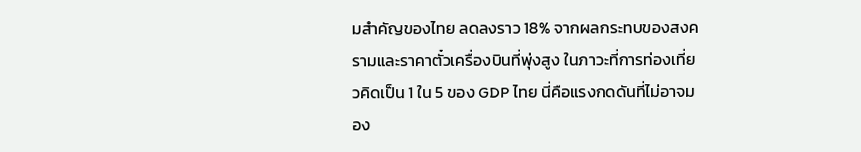มสำคัญของไทย ลดลงราว 18% จากผลกระทบของสงครามและราคาตั๋วเครื่องบินที่พุ่งสูง ในภาวะที่การท่องเที่ยวคิดเป็น 1 ใน 5 ของ GDP ไทย นี่คือแรงกดดันที่ไม่อาจมอง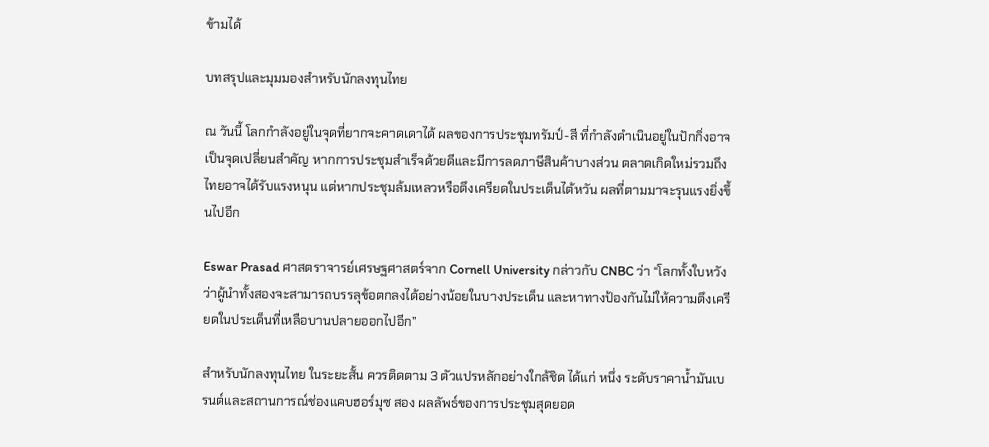ข้ามได้

บทสรุปและมุมมองสำหรับนักลงทุนไทย

ณ วันนี้ โลกกำลังอยู่ในจุดที่ยากจะคาดเดาได้ ผลของการประชุมทรัมป์-สี ที่กำลังดำเนินอยู่ในปักกิ่งอาจเป็นจุดเปลี่ยนสำคัญ หากการประชุมสำเร็จด้วยดีและมีการลดภาษีสินค้าบางส่วน ตลาดเกิดใหม่รวมถึงไทยอาจได้รับแรงหนุน แต่หากประชุมล้มเหลวหรือตึงเครียดในประเด็นไต้หวัน ผลที่ตามมาจะรุนแรงยิ่งขึ้นไปอีก

Eswar Prasad ศาสตราจารย์เศรษฐศาสตร์จาก Cornell University กล่าวกับ CNBC ว่า “โลกทั้งใบหวังว่าผู้นำทั้งสองจะสามารถบรรลุข้อตกลงได้อย่างน้อยในบางประเด็น และหาทางป้องกันไม่ให้ความตึงเครียดในประเด็นที่เหลือบานปลายออกไปอีก”

สำหรับนักลงทุนไทย ในระยะสั้น ควรติดตาม 3 ตัวแปรหลักอย่างใกล้ชิด ได้แก่ หนึ่ง ระดับราคาน้ำมันเบรนต์และสถานการณ์ช่องแคบฮอร์มุซ สอง ผลลัพธ์ของการประชุมสุดยอด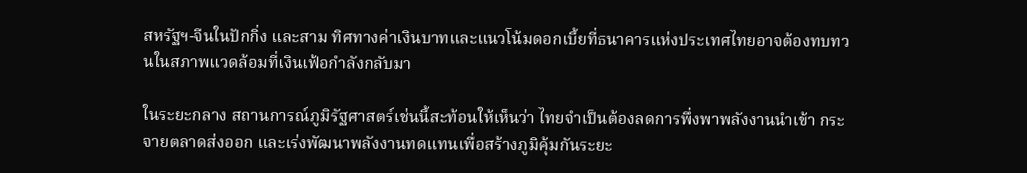สหรัฐฯ-จีนในปักกิ่ง และสาม ทิศทางค่าเงินบาทและแนวโน้มดอกเบี้ยที่ธนาคารแห่งประเทศไทยอาจต้องทบทวนในสภาพแวดล้อมที่เงินเฟ้อกำลังกลับมา

ในระยะกลาง สถานการณ์ภูมิรัฐศาสตร์เช่นนี้สะท้อนให้เห็นว่า ไทยจำเป็นต้องลดการพึ่งพาพลังงานนำเข้า กระจายตลาดส่งออก และเร่งพัฒนาพลังงานทดแทนเพื่อสร้างภูมิคุ้มกันระยะ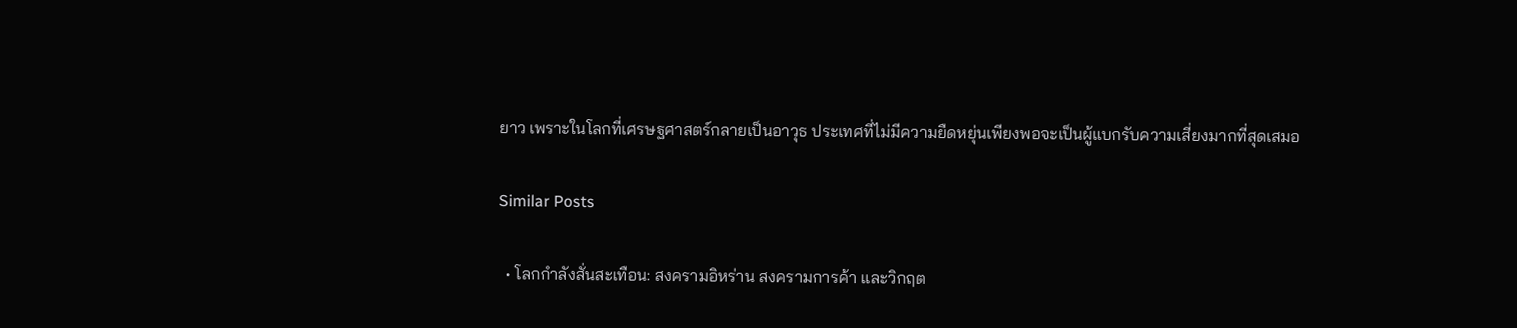ยาว เพราะในโลกที่เศรษฐศาสตร์กลายเป็นอาวุธ ประเทศที่ไม่มีความยืดหยุ่นเพียงพอจะเป็นผู้แบกรับความเสี่ยงมากที่สุดเสมอ

Similar Posts

  • โลกกำลังสั่นสะเทือน: สงครามอิหร่าน สงครามการค้า และวิกฤต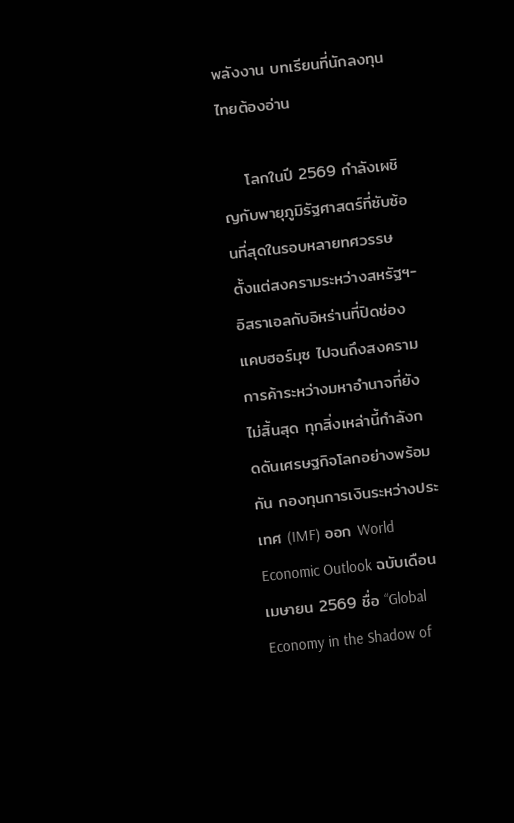พลังงาน บทเรียนที่นักลงทุนไทยต้องอ่าน

    โลกในปี 2569 กำลังเผชิญกับพายุภูมิรัฐศาสตร์ที่ซับซ้อนที่สุดในรอบหลายทศวรรษ ตั้งแต่สงครามระหว่างสหรัฐฯ-อิสราเอลกับอิหร่านที่ปิดช่องแคบฮอร์มุซ ไปจนถึงสงครามการค้าระหว่างมหาอำนาจที่ยังไม่สิ้นสุด ทุกสิ่งเหล่านี้กำลังกดดันเศรษฐกิจโลกอย่างพร้อมกัน กองทุนการเงินระหว่างประเทศ (IMF) ออก World Economic Outlook ฉบับเดือนเมษายน 2569 ชื่อ “Global Economy in the Shadow of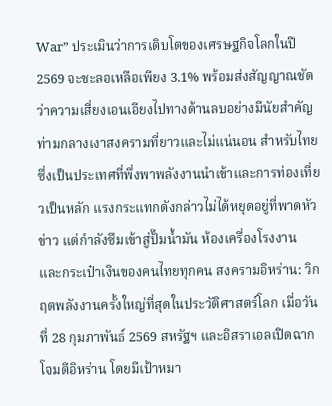War” ประเมินว่าการเติบโตของเศรษฐกิจโลกในปี 2569 จะชะลอเหลือเพียง 3.1% พร้อมส่งสัญญาณชัดว่าความเสี่ยงเอนเอียงไปทางด้านลบอย่างมีนัยสำคัญ ท่ามกลางเงาสงครามที่ยาวและไม่แน่นอน สำหรับไทย ซึ่งเป็นประเทศที่พึ่งพาพลังงานนำเข้าและการท่องเที่ยวเป็นหลัก แรงกระแทกดังกล่าวไม่ได้หยุดอยู่ที่พาดหัวข่าว แต่กำลังซึมเข้าสู่ปั๊มน้ำมัน ห้องเครื่องโรงงาน และกระเป๋าเงินของคนไทยทุกคน สงครามอิหร่าน: วิกฤตพลังงานครั้งใหญ่ที่สุดในประวัติศาสตร์โลก เมื่อวันที่ 28 กุมภาพันธ์ 2569 สหรัฐฯ และอิสราเอลเปิดฉากโจมตีอิหร่าน โดยมีเป้าหมา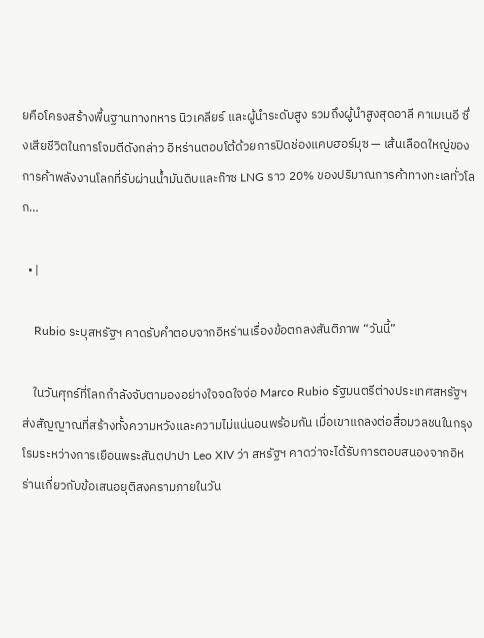ยคือโครงสร้างพื้นฐานทางทหาร นิวเคลียร์ และผู้นำระดับสูง รวมถึงผู้นำสูงสุดอาลี คาเมเนอี ซึ่งเสียชีวิตในการโจมตีดังกล่าว อิหร่านตอบโต้ด้วยการปิดช่องแคบฮอร์มุซ — เส้นเลือดใหญ่ของการค้าพลังงานโลกที่รับผ่านน้ำมันดิบและก๊าซ LNG ราว 20% ของปริมาณการค้าทางทะเลทั่วโลก…

  • |

    Rubio ระบุสหรัฐฯ คาดรับคำตอบจากอิหร่านเรื่องข้อตกลงสันติภาพ “วันนี้”

    ในวันศุกร์ที่โลกกำลังจับตามองอย่างใจจดใจจ่อ Marco Rubio รัฐมนตรีต่างประเทศสหรัฐฯ ส่งสัญญาณที่สร้างทั้งความหวังและความไม่แน่นอนพร้อมกัน เมื่อเขาแถลงต่อสื่อมวลชนในกรุงโรมระหว่างการเยือนพระสันตปาปา Leo XIV ว่า สหรัฐฯ คาดว่าจะได้รับการตอบสนองจากอิหร่านเกี่ยวกับข้อเสนอยุติสงครามภายในวัน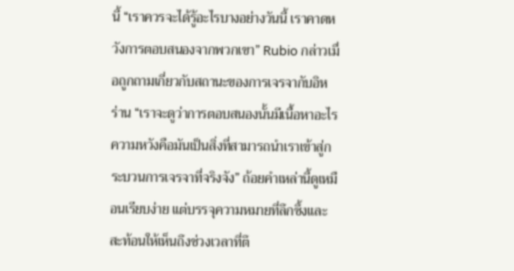นี้ “เราควรจะได้รู้อะไรบางอย่างวันนี้ เราคาดหวังการตอบสนองจากพวกเขา” Rubio กล่าวเมื่อถูกถามเกี่ยวกับสถานะของการเจรจากับอิหร่าน “เราจะดูว่าการตอบสนองนั้นมีเนื้อหาอะไร ความหวังคือมันเป็นสิ่งที่สามารถนำเราเข้าสู่กระบวนการเจรจาที่จริงจัง” ถ้อยคำเหล่านี้ดูเหมือนเรียบง่าย แต่บรรจุความหมายที่ลึกซึ้งและสะท้อนให้เห็นถึงช่วงเวลาที่ตึ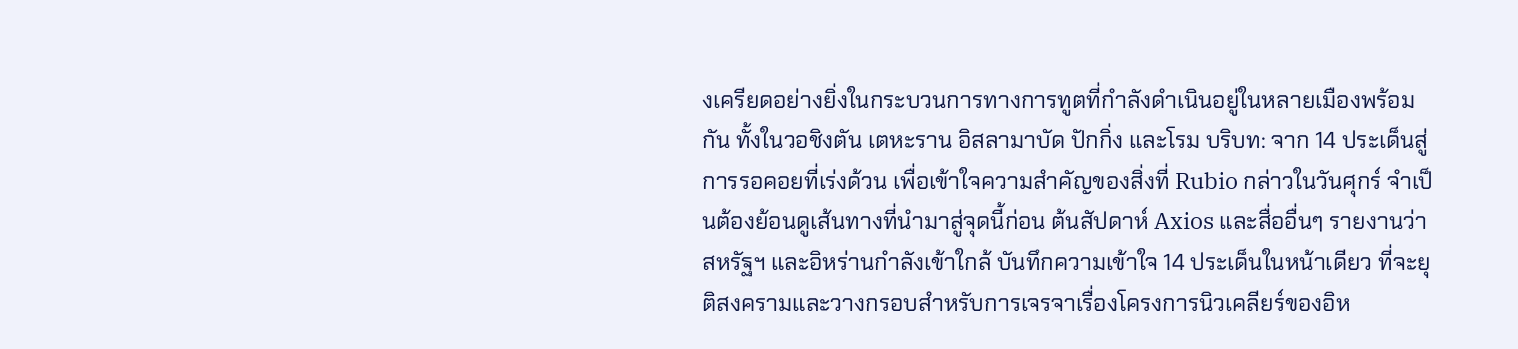งเครียดอย่างยิ่งในกระบวนการทางการทูตที่กำลังดำเนินอยู่ในหลายเมืองพร้อมกัน ทั้งในวอชิงตัน เตหะราน อิสลามาบัด ปักกิ่ง และโรม บริบท: จาก 14 ประเด็นสู่การรอคอยที่เร่งด้วน เพื่อเข้าใจความสำคัญของสิ่งที่ Rubio กล่าวในวันศุกร์ จำเป็นต้องย้อนดูเส้นทางที่นำมาสู่จุดนี้ก่อน ต้นสัปดาห์ Axios และสื่ออื่นๆ รายงานว่าสหรัฐฯ และอิหร่านกำลังเข้าใกล้ บันทึกความเข้าใจ 14 ประเด็นในหน้าเดียว ที่จะยุติสงครามและวางกรอบสำหรับการเจรจาเรื่องโครงการนิวเคลียร์ของอิห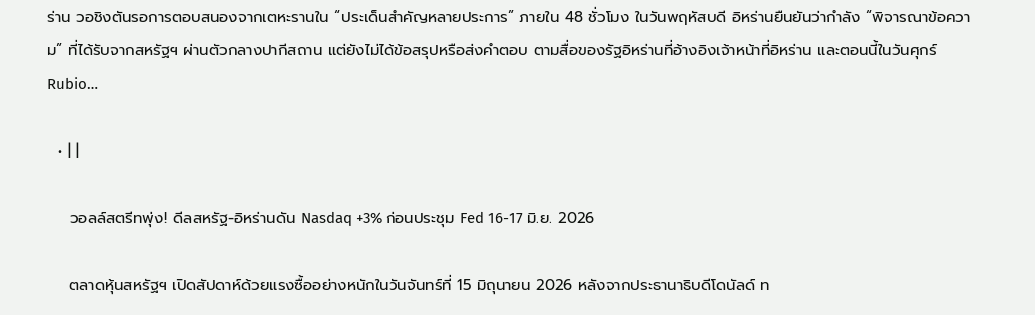ร่าน วอชิงตันรอการตอบสนองจากเตหะรานใน “ประเด็นสำคัญหลายประการ” ภายใน 48 ชั่วโมง ในวันพฤหัสบดี อิหร่านยืนยันว่ากำลัง “พิจารณาข้อความ” ที่ได้รับจากสหรัฐฯ ผ่านตัวกลางปากีสถาน แต่ยังไม่ได้ข้อสรุปหรือส่งคำตอบ ตามสื่อของรัฐอิหร่านที่อ้างอิงเจ้าหน้าที่อิหร่าน และตอนนี้ในวันศุกร์ Rubio…

  • | |

    วอลล์สตรีทพุ่ง! ดีลสหรัฐ-อิหร่านดัน Nasdaq +3% ก่อนประชุม Fed 16-17 มิ.ย. 2026

    ตลาดหุ้นสหรัฐฯ เปิดสัปดาห์ด้วยแรงซื้ออย่างหนักในวันจันทร์ที่ 15 มิถุนายน 2026 หลังจากประธานาธิบดีโดนัลด์ ท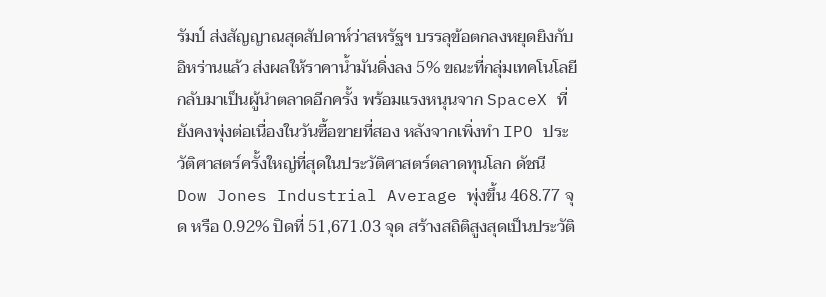รัมป์ ส่งสัญญาณสุดสัปดาห์ว่าสหรัฐฯ บรรลุข้อตกลงหยุดยิงกับอิหร่านแล้ว ส่งผลให้ราคาน้ำมันดิ่งลง 5% ขณะที่กลุ่มเทคโนโลยีกลับมาเป็นผู้นำตลาดอีกครั้ง พร้อมแรงหนุนจาก SpaceX ที่ยังคงพุ่งต่อเนื่องในวันซื้อขายที่สอง หลังจากเพิ่งทำ IPO ประวัติศาสตร์ครั้งใหญ่ที่สุดในประวัติศาสตร์ตลาดทุนโลก ดัชนี Dow Jones Industrial Average พุ่งขึ้น 468.77 จุด หรือ 0.92% ปิดที่ 51,671.03 จุด สร้างสถิติสูงสุดเป็นประวัติ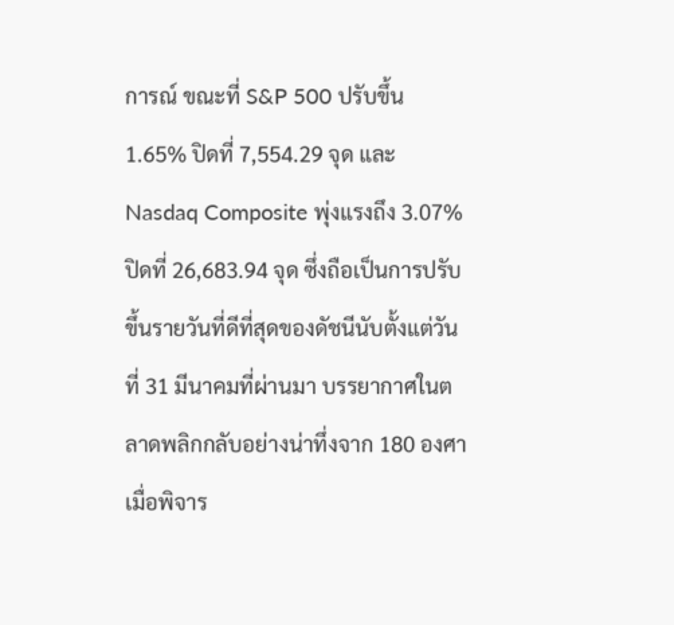การณ์ ขณะที่ S&P 500 ปรับขึ้น 1.65% ปิดที่ 7,554.29 จุด และ Nasdaq Composite พุ่งแรงถึง 3.07% ปิดที่ 26,683.94 จุด ซึ่งถือเป็นการปรับขึ้นรายวันที่ดีที่สุดของดัชนีนับตั้งแต่วันที่ 31 มีนาคมที่ผ่านมา บรรยากาศในตลาดพลิกกลับอย่างน่าทึ่งจาก 180 องศา เมื่อพิจาร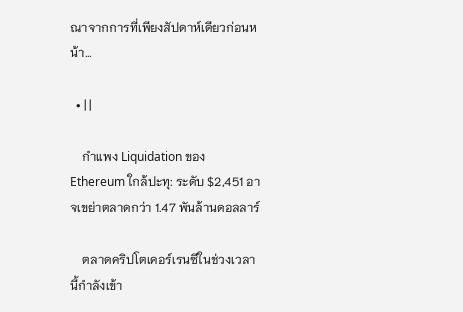ณาจากการที่เพียงสัปดาห์เดียวก่อนหน้า…

  • | |

    กำแพง Liquidation ของ Ethereum ใกล้ปะทุ: ระดับ $2,451 อาจเขย่าตลาดกว่า 1.47 พันล้านดอลลาร์

    ตลาดคริปโตเคอร์เรนซีในช่วงเวลานี้กำลังเข้า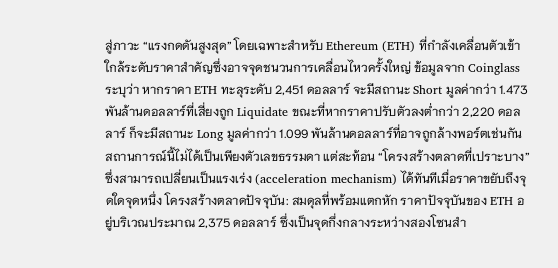สู่ภาวะ “แรงกดดันสูงสุด” โดยเฉพาะสำหรับ Ethereum (ETH) ที่กำลังเคลื่อนตัวเข้าใกล้ระดับราคาสำคัญซึ่งอาจจุดชนวนการเคลื่อนไหวครั้งใหญ่ ข้อมูลจาก Coinglass ระบุว่า หากราคา ETH ทะลุระดับ 2,451 ดอลลาร์ จะมีสถานะ Short มูลค่ากว่า 1.473 พันล้านดอลลาร์ที่เสี่ยงถูก Liquidate ขณะที่หากราคาปรับตัวลงต่ำกว่า 2,220 ดอลลาร์ ก็จะมีสถานะ Long มูลค่ากว่า 1.099 พันล้านดอลลาร์ที่อาจถูกล้างพอร์ตเช่นกัน สถานการณ์นี้ไม่ได้เป็นเพียงตัวเลขธรรมดา แต่สะท้อน “โครงสร้างตลาดที่เปราะบาง” ซึ่งสามารถเปลี่ยนเป็นแรงเร่ง (acceleration mechanism) ได้ทันทีเมื่อราคาขยับถึงจุดใดจุดหนึ่ง โครงสร้างตลาดปัจจุบัน: สมดุลที่พร้อมแตกหัก ราคาปัจจุบันของ ETH อยู่บริเวณประมาณ 2,375 ดอลลาร์ ซึ่งเป็นจุดกึ่งกลางระหว่างสองโซนสำ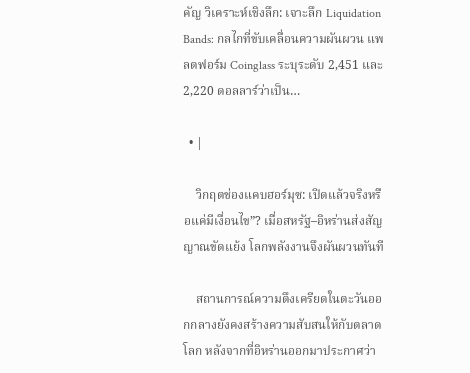คัญ วิเคราะห์เชิงลึก: เจาะลึก Liquidation Bands: กลไกที่ขับเคลื่อนความผันผวน แพลตฟอร์ม Coinglass ระบุระดับ 2,451 และ 2,220 ดอลลาร์ว่าเป็น…

  • |

    วิกฤตช่องแคบฮอร์มุซ: เปิดแล้วจริงหรือแค่มีเงื่อนไข”? เมื่อสหรัฐ–อิหร่านส่งสัญญาณขัดแย้ง โลกพลังงานจึงผันผวนทันที

    สถานการณ์ความตึงเครียดในตะวันออกกลางยังคงสร้างความสับสนให้กับตลาดโลก หลังจากที่อิหร่านออกมาประกาศว่า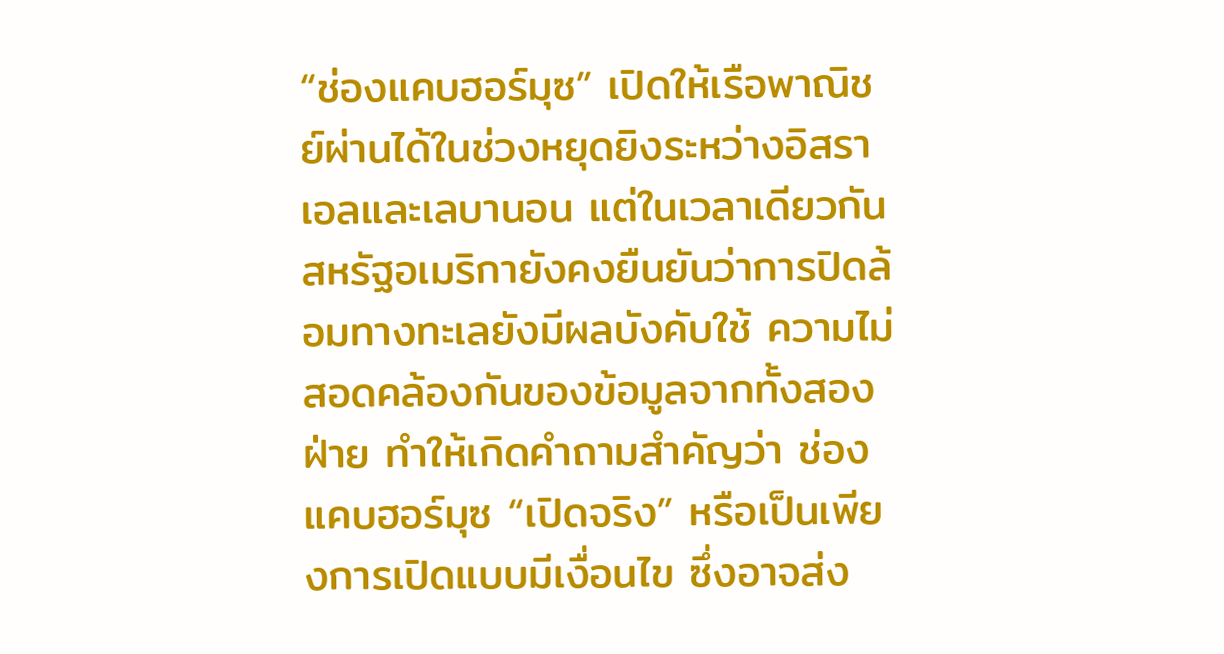“ช่องแคบฮอร์มุซ” เปิดให้เรือพาณิชย์ผ่านได้ในช่วงหยุดยิงระหว่างอิสราเอลและเลบานอน แต่ในเวลาเดียวกัน สหรัฐอเมริกายังคงยืนยันว่าการปิดล้อมทางทะเลยังมีผลบังคับใช้ ความไม่สอดคล้องกันของข้อมูลจากทั้งสองฝ่าย ทำให้เกิดคำถามสำคัญว่า ช่องแคบฮอร์มุซ “เปิดจริง” หรือเป็นเพียงการเปิดแบบมีเงื่อนไข ซึ่งอาจส่ง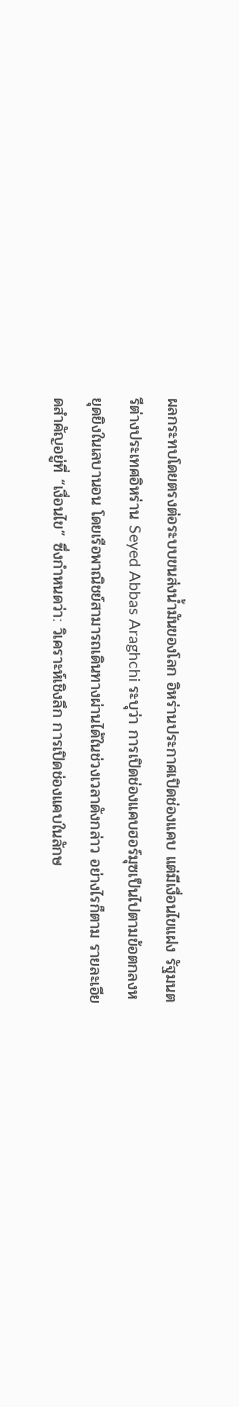ผลกระทบโดยตรงต่อระบบขนส่งน้ำมันของโลก อิหร่านประกาศเปิดช่องแคบ แต่มีเงื่อนไขแฝง รัฐมนตรีต่างประเทศอิหร่าน Seyed Abbas Araghchi ระบุว่า การเปิดช่องแคบฮอร์มุซเป็นไปตามข้อตกลงหยุดยิงในเลบานอน โดยเรือพาณิชย์สามารถเดินทางผ่านได้ในช่วงเวลาดังกล่าว อย่างไรก็ตาม รายละเอียดสำคัญอยู่ที่ “เงื่อนไข” ซึ่งกำหนดว่า: วิเคราะห์เชิงลึก การเปิดช่องแคบในลักษ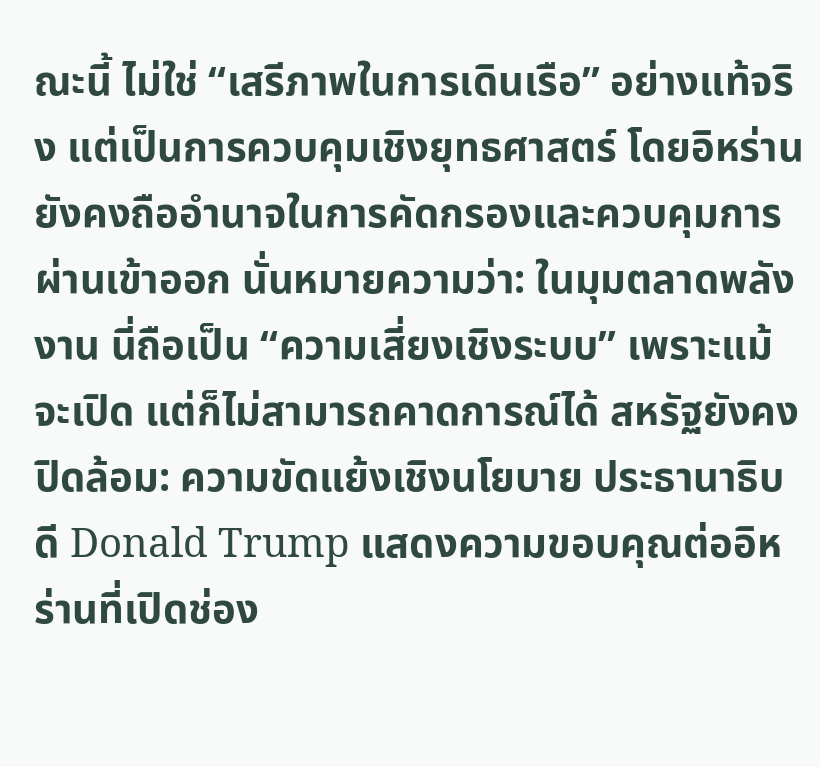ณะนี้ ไม่ใช่ “เสรีภาพในการเดินเรือ” อย่างแท้จริง แต่เป็นการควบคุมเชิงยุทธศาสตร์ โดยอิหร่านยังคงถืออำนาจในการคัดกรองและควบคุมการผ่านเข้าออก นั่นหมายความว่า: ในมุมตลาดพลังงาน นี่ถือเป็น “ความเสี่ยงเชิงระบบ” เพราะแม้จะเปิด แต่ก็ไม่สามารถคาดการณ์ได้ สหรัฐยังคงปิดล้อม: ความขัดแย้งเชิงนโยบาย ประธานาธิบดี Donald Trump แสดงความขอบคุณต่ออิหร่านที่เปิดช่อง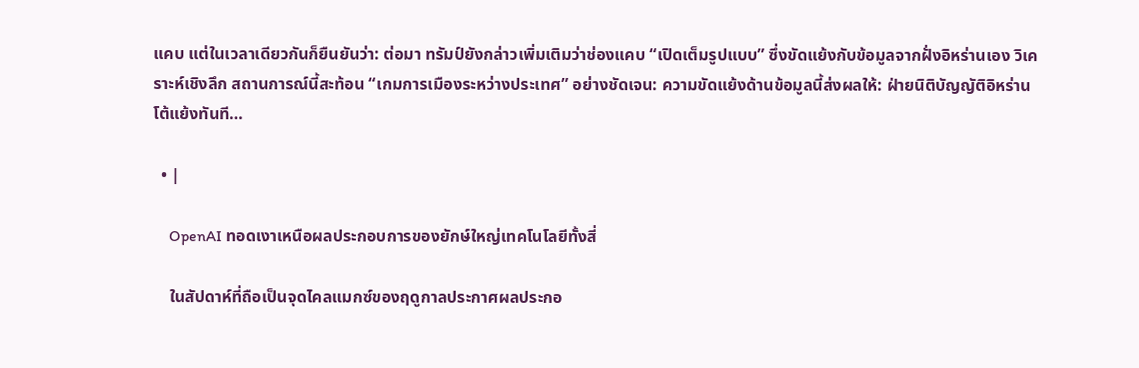แคบ แต่ในเวลาเดียวกันก็ยืนยันว่า: ต่อมา ทรัมป์ยังกล่าวเพิ่มเติมว่าช่องแคบ “เปิดเต็มรูปแบบ” ซึ่งขัดแย้งกับข้อมูลจากฝั่งอิหร่านเอง วิเคราะห์เชิงลึก สถานการณ์นี้สะท้อน “เกมการเมืองระหว่างประเทศ” อย่างชัดเจน: ความขัดแย้งด้านข้อมูลนี้ส่งผลให้: ฝ่ายนิติบัญญัติอิหร่านโต้แย้งทันที…

  • |

    OpenAI ทอดเงาเหนือผลประกอบการของยักษ์ใหญ่เทคโนโลยีทั้งสี่

    ในสัปดาห์ที่ถือเป็นจุดไคลแมกซ์ของฤดูกาลประกาศผลประกอ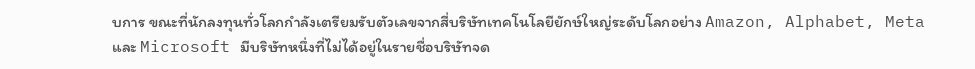บการ ขณะที่นักลงทุนทั่วโลกกำลังเตรียมรับตัวเลขจากสี่บริษัทเทคโนโลยียักษ์ใหญ่ระดับโลกอย่าง Amazon, Alphabet, Meta และ Microsoft มีบริษัทหนึ่งที่ไม่ได้อยู่ในรายชื่อบริษัทจด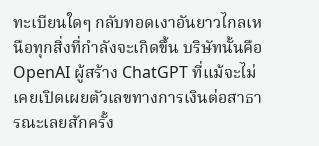ทะเบียนใดๆ กลับทอดเงาอันยาวไกลเหนือทุกสิ่งที่กำลังจะเกิดขึ้น บริษัทนั้นคือ OpenAI ผู้สร้าง ChatGPT ที่แม้จะไม่เคยเปิดเผยตัวเลขทางการเงินต่อสาธารณะเลยสักครั้ง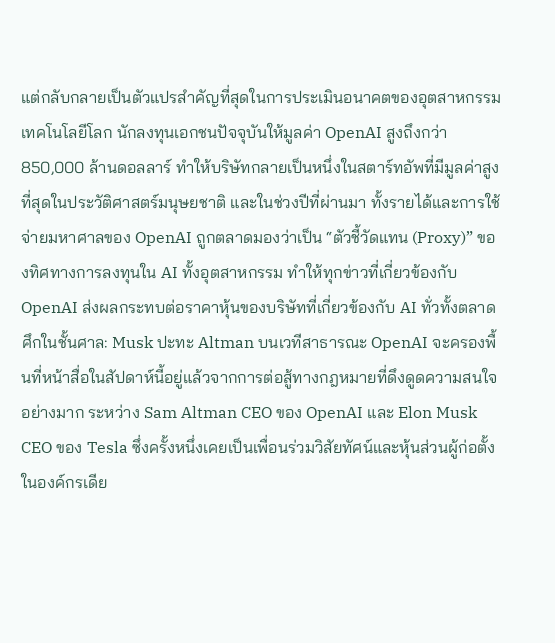แต่กลับกลายเป็นตัวแปรสำคัญที่สุดในการประเมินอนาคตของอุตสาหกรรมเทคโนโลยีโลก นักลงทุนเอกชนปัจจุบันให้มูลค่า OpenAI สูงถึงกว่า 850,000 ล้านดอลลาร์ ทำให้บริษัทกลายเป็นหนึ่งในสตาร์ทอัพที่มีมูลค่าสูงที่สุดในประวัติศาสตร์มนุษยชาติ และในช่วงปีที่ผ่านมา ทั้งรายได้และการใช้จ่ายมหาศาลของ OpenAI ถูกตลาดมองว่าเป็น “ตัวชี้วัดแทน (Proxy)” ของทิศทางการลงทุนใน AI ทั้งอุตสาหกรรม ทำให้ทุกข่าวที่เกี่ยวข้องกับ OpenAI ส่งผลกระทบต่อราคาหุ้นของบริษัทที่เกี่ยวข้องกับ AI ทั่วทั้งตลาด ศึกในชั้นศาล: Musk ปะทะ Altman บนเวทีสาธารณะ OpenAI จะครองพื้นที่หน้าสื่อในสัปดาห์นี้อยู่แล้วจากการต่อสู้ทางกฎหมายที่ดึงดูดความสนใจอย่างมาก ระหว่าง Sam Altman CEO ของ OpenAI และ Elon Musk CEO ของ Tesla ซึ่งครั้งหนึ่งเคยเป็นเพื่อนร่วมวิสัยทัศน์และหุ้นส่วนผู้ก่อตั้งในองค์กรเดีย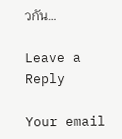วกัน…

Leave a Reply

Your email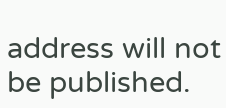address will not be published.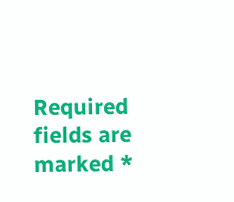Required fields are marked *